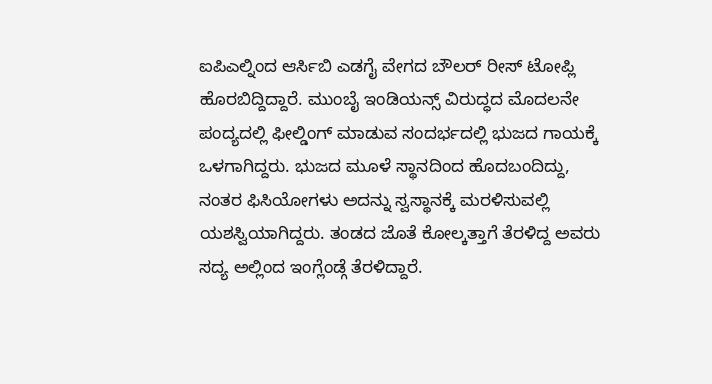ಐಪಿಎಲ್ನಿಂದ ಆರ್ಸಿಬಿ ಎಡಗೈ ವೇಗದ ಬೌಲರ್ ರೀಸ್ ಟೋಪ್ಲಿ ಹೊರಬಿದ್ದಿದ್ದಾರೆ. ಮುಂಬೈ ಇಂಡಿಯನ್ಸ್ ವಿರುದ್ಧದ ಮೊದಲನೇ ಪಂದ್ಯದಲ್ಲಿ ಫೀಲ್ಡಿಂಗ್ ಮಾಡುವ ಸಂದರ್ಭದಲ್ಲಿ ಭುಜದ ಗಾಯಕ್ಕೆ ಒಳಗಾಗಿದ್ದರು. ಭುಜದ ಮೂಳೆ ಸ್ಥಾನದಿಂದ ಹೊದಬಂದಿದ್ದು, ನಂತರ ಫಿಸಿಯೋಗಳು ಅದನ್ನು ಸ್ವಸ್ಥಾನಕ್ಕೆ ಮರಳಿಸುವಲ್ಲಿ ಯಶಸ್ವಿಯಾಗಿದ್ದರು. ತಂಡದ ಜೊತೆ ಕೋಲ್ಕತ್ತಾಗೆ ತೆರಳಿದ್ದ ಅವರು ಸದ್ಯ ಅಲ್ಲಿಂದ ಇಂಗ್ಲೆಂಡ್ಗೆ ತೆರಳಿದ್ದಾರೆ.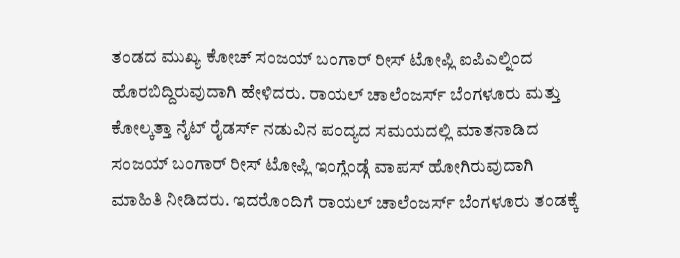ತಂಡದ ಮುಖ್ಯ ಕೋಚ್ ಸಂಜಯ್ ಬಂಗಾರ್ ರೀಸ್ ಟೋಪ್ಲಿ ಐಪಿಎಲ್ನಿಂದ ಹೊರಬಿದ್ದಿರುವುದಾಗಿ ಹೇಳಿದರು. ರಾಯಲ್ ಚಾಲೆಂಜರ್ಸ್ ಬೆಂಗಳೂರು ಮತ್ತು ಕೋಲ್ಕತ್ತಾ ನೈಟ್ ರೈಡರ್ಸ್ ನಡುವಿನ ಪಂದ್ಯದ ಸಮಯದಲ್ಲಿ ಮಾತನಾಡಿದ ಸಂಜಯ್ ಬಂಗಾರ್ ರೀಸ್ ಟೋಪ್ಲಿ ಇಂಗ್ಲೆಂಡ್ಗೆ ವಾಪಸ್ ಹೋಗಿರುವುದಾಗಿ ಮಾಹಿತಿ ನೀಡಿದರು. ಇದರೊಂದಿಗೆ ರಾಯಲ್ ಚಾಲೆಂಜರ್ಸ್ ಬೆಂಗಳೂರು ತಂಡಕ್ಕೆ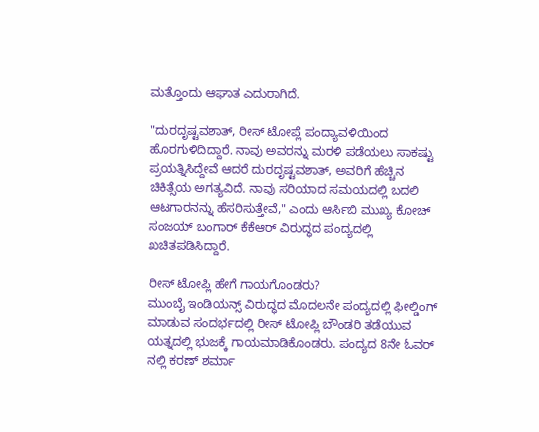ಮತ್ತೊಂದು ಆಘಾತ ಎದುರಾಗಿದೆ.

"ದುರದೃಷ್ಟವಶಾತ್, ರೀಸ್ ಟೋಪ್ಲೆ ಪಂದ್ಯಾವಳಿಯಿಂದ ಹೊರಗುಳಿದಿದ್ದಾರೆ. ನಾವು ಅವರನ್ನು ಮರಳಿ ಪಡೆಯಲು ಸಾಕಷ್ಟು ಪ್ರಯತ್ನಿಸಿದ್ದೇವೆ ಆದರೆ ದುರದೃಷ್ಟವಶಾತ್, ಅವರಿಗೆ ಹೆಚ್ಚಿನ ಚಿಕಿತ್ಸೆಯ ಅಗತ್ಯವಿದೆ. ನಾವು ಸರಿಯಾದ ಸಮಯದಲ್ಲಿ ಬದಲಿ ಆಟಗಾರನನ್ನು ಹೆಸರಿಸುತ್ತೇವೆ," ಎಂದು ಆರ್ಸಿಬಿ ಮುಖ್ಯ ಕೋಚ್ ಸಂಜಯ್ ಬಂಗಾರ್ ಕೆಕೆಆರ್ ವಿರುದ್ಧದ ಪಂದ್ಯದಲ್ಲಿ ಖಚಿತಪಡಿಸಿದ್ದಾರೆ.

ರೀಸ್ ಟೋಪ್ಲಿ ಹೇಗೆ ಗಾಯಗೊಂಡರು?
ಮುಂಬೈ ಇಂಡಿಯನ್ಸ್ ವಿರುದ್ಧದ ಮೊದಲನೇ ಪಂದ್ಯದಲ್ಲಿ ಫೀಲ್ಡಿಂಗ್ ಮಾಡುವ ಸಂದರ್ಭದಲ್ಲಿ ರೀಸ್ ಟೋಪ್ಲಿ ಬೌಂಡರಿ ತಡೆಯುವ ಯತ್ನದಲ್ಲಿ ಭುಜಕ್ಕೆ ಗಾಯಮಾಡಿಕೊಂಡರು. ಪಂದ್ಯದ 8ನೇ ಓವರ್ ನಲ್ಲಿ ಕರಣ್ ಶರ್ಮಾ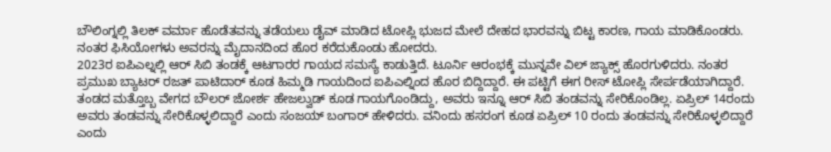ಬೌಲಿಂಗ್ನಲ್ಲಿ ತಿಲಕ್ ವರ್ಮಾ ಹೊಡೆತವನ್ನು ತಡೆಯಲು ಡೈವ್ ಮಾಡಿದ ಟೋಪ್ಲಿ ಭುಜದ ಮೇಲೆ ದೇಹದ ಭಾರವನ್ನು ಬಿಟ್ಟ ಕಾರಣ, ಗಾಯ ಮಾಡಿಕೊಂಡರು. ನಂತರ ಫಿಸಿಯೋಗಳು ಅವರನ್ನು ಮೈದಾನದಿಂದ ಹೊರ ಕರೆದುಕೊಂಡು ಹೋದರು.
2023ರ ಐಪಿಎಲ್ನಲ್ಲಿ ಆರ್ ಸಿಬಿ ತಂಡಕ್ಕೆ ಆಟಗಾರರ ಗಾಯದ ಸಮಸ್ಯೆ ಕಾಡುತ್ತಿದೆ. ಟೂರ್ನಿ ಆರಂಭಕ್ಕೆ ಮುನ್ನವೇ ವಿಲ್ ಜ್ಯಾಕ್ಸ್ ಹೊರಗುಳಿದರು. ನಂತರ ಪ್ರಮುಖ ಬ್ಯಾಟರ್ ರಜತ್ ಪಾಟಿದಾರ್ ಕೂಡ ಹಿಮ್ಮಡಿ ಗಾಯದಿಂದ ಐಪಿಎಲ್ನಿಂದ ಹೊರ ಬಿದ್ದಿದ್ದಾರೆ. ಈ ಪಟ್ಟಿಗೆ ಈಗ ರೀಸ್ ಟೋಪ್ಲಿ ಸೇರ್ಪಡೆಯಾಗಿದ್ದಾರೆ.
ತಂಡದ ಮತ್ತೊಬ್ಬ ವೇಗದ ಬೌಲರ್ ಜೋರ್ಶ ಹೇಜಲ್ವುಡ್ ಕೂಡ ಗಾಯಗೊಂಡಿದ್ದು, ಅವರು ಇನ್ನೂ ಆರ್ ಸಿಬಿ ತಂಡವನ್ನು ಸೇರಿಕೊಂಡಿಲ್ಲ. ಏಪ್ರಿಲ್ 14ರಂದು ಅವರು ತಂಡವನ್ನು ಸೇರಿಕೊಳ್ಳಲಿದ್ದಾರೆ ಎಂದು ಸಂಜಯ್ ಬಂಗಾರ್ ಹೇಳಿದರು. ವನಿಂದು ಹಸರಂಗ ಕೂಡ ಏಪ್ರಿಲ್ 10 ರಂದು ತಂಡವನ್ನು ಸೇರಿಕೊಳ್ಳಲಿದ್ದಾರೆ ಎಂದು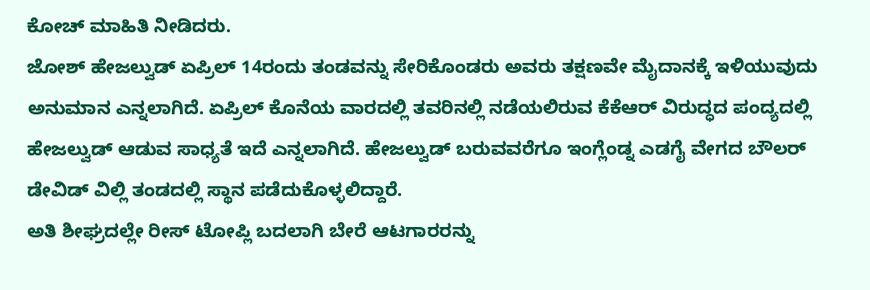ಕೋಚ್ ಮಾಹಿತಿ ನೀಡಿದರು.
ಜೋಶ್ ಹೇಜಲ್ವುಡ್ ಏಪ್ರಿಲ್ 14ರಂದು ತಂಡವನ್ನು ಸೇರಿಕೊಂಡರು ಅವರು ತಕ್ಷಣವೇ ಮೈದಾನಕ್ಕೆ ಇಳಿಯುವುದು ಅನುಮಾನ ಎನ್ನಲಾಗಿದೆ. ಏಪ್ರಿಲ್ ಕೊನೆಯ ವಾರದಲ್ಲಿ ತವರಿನಲ್ಲಿ ನಡೆಯಲಿರುವ ಕೆಕೆಆರ್ ವಿರುದ್ಧದ ಪಂದ್ಯದಲ್ಲಿ ಹೇಜಲ್ವುಡ್ ಆಡುವ ಸಾಧ್ಯತೆ ಇದೆ ಎನ್ನಲಾಗಿದೆ. ಹೇಜಲ್ವುಡ್ ಬರುವವರೆಗೂ ಇಂಗ್ಲೆಂಡ್ನ ಎಡಗೈ ವೇಗದ ಬೌಲರ್ ಡೇವಿಡ್ ವಿಲ್ಲಿ ತಂಡದಲ್ಲಿ ಸ್ಥಾನ ಪಡೆದುಕೊಳ್ಳಲಿದ್ದಾರೆ.
ಅತಿ ಶೀಘ್ರದಲ್ಲೇ ರೀಸ್ ಟೋಪ್ಲಿ ಬದಲಾಗಿ ಬೇರೆ ಆಟಗಾರರನ್ನು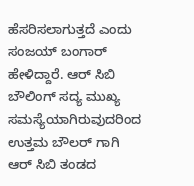ಹೆಸರಿಸಲಾಗುತ್ತದೆ ಎಂದು ಸಂಜಯ್ ಬಂಗಾರ್ ಹೇಳಿದ್ದಾರೆ. ಆರ್ ಸಿಬಿ ಬೌಲಿಂಗ್ ಸದ್ಯ ಮುಖ್ಯ ಸಮಸ್ಯೆಯಾಗಿರುವುದರಿಂದ ಉತ್ತಮ ಬೌಲರ್ ಗಾಗಿ ಆರ್ ಸಿಬಿ ತಂಡದ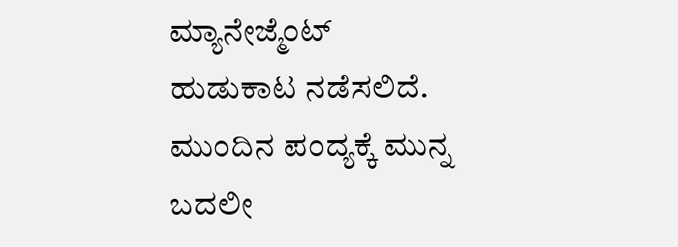ಮ್ಯಾನೇಜ್ಮೆಂಟ್ ಹುಡುಕಾಟ ನಡೆಸಲಿದೆ. ಮುಂದಿನ ಪಂದ್ಯಕ್ಕೆ ಮುನ್ನ ಬದಲೀ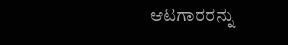ಆಟಗಾರರನ್ನು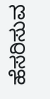ಹೆಸರಿಸುವ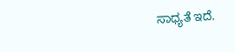ಸಾಧ್ಯತೆ ಇದೆ.